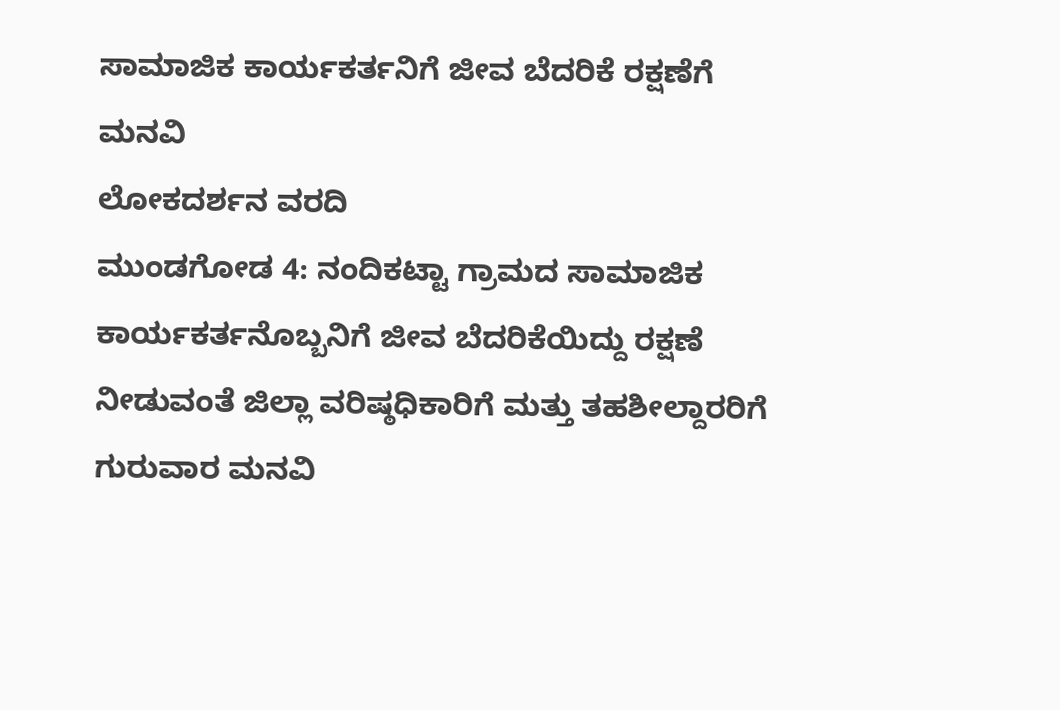ಸಾಮಾಜಿಕ ಕಾರ್ಯಕರ್ತನಿಗೆ ಜೀವ ಬೆದರಿಕೆ ರಕ್ಷಣೆಗೆ ಮನವಿ
ಲೋಕದರ್ಶನ ವರದಿ
ಮುಂಡಗೋಡ 4: ನಂದಿಕಟ್ಟಾ ಗ್ರಾಮದ ಸಾಮಾಜಿಕ ಕಾರ್ಯಕರ್ತನೊಬ್ಬನಿಗೆ ಜೀವ ಬೆದರಿಕೆಯಿದ್ದು ರಕ್ಷಣೆ ನೀಡುವಂತೆ ಜಿಲ್ಲಾ ವರಿಷ್ಠಧಿಕಾರಿಗೆ ಮತ್ತು ತಹಶೀಲ್ದಾರರಿಗೆ ಗುರುವಾರ ಮನವಿ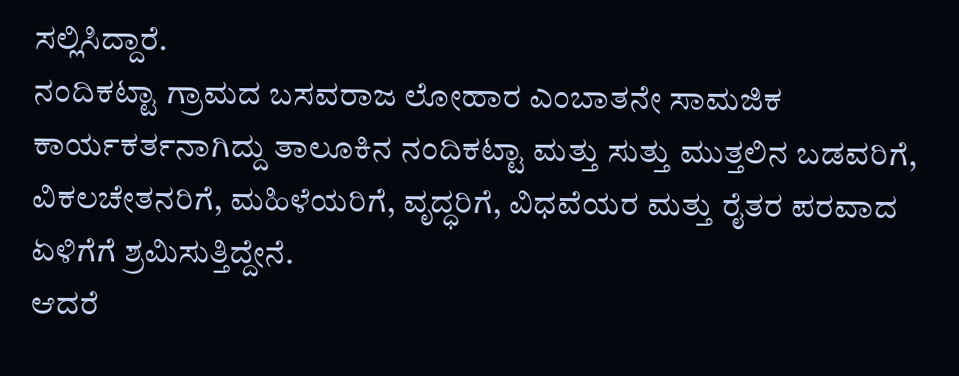ಸಲ್ಲಿಸಿದ್ದಾರೆ.
ನಂದಿಕಟ್ಟಾ ಗ್ರಾಮದ ಬಸವರಾಜ ಲೋಹಾರ ಎಂಬಾತನೇ ಸಾಮಜಿಕ ಕಾರ್ಯಕರ್ತನಾಗಿದ್ದು ತಾಲೂಕಿನ ನಂದಿಕಟ್ಟಾ ಮತ್ತು ಸುತ್ತು ಮುತ್ತಲಿನ ಬಡವರಿಗೆ, ವಿಕಲಚೇತನರಿಗೆ, ಮಹಿಳೆಯರಿಗೆ, ವೃದ್ಧರಿಗೆ, ವಿಧವೆಯರ ಮತ್ತು ರೈತರ ಪರವಾದ ಏಳಿಗೆಗೆ ಶ್ರಮಿಸುತ್ತಿದ್ದೇನೆ.
ಆದರೆ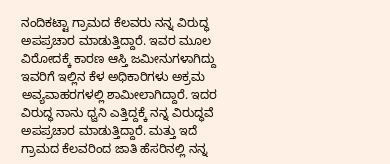ನಂದಿಕಟ್ಟಾ ಗ್ರಾಮದ ಕೆಲವರು ನನ್ನ ವಿರುದ್ಧ ಅಪಪ್ರಚಾರ ಮಾಡುತ್ತಿದ್ದಾರೆ. ಇವರ ಮೂಲ ವಿರೋದಕ್ಕೆ ಕಾರಣ ಆಸ್ತಿ ಜಮೀನುಗಳಾಗಿದ್ದು ಇವರಿಗೆ ಇಲ್ಲಿನ ಕೆಳ ಅಧಿಕಾರಿಗಳು ಅಕ್ರಮ ಅವ್ಯವಾಹರಗಳಲ್ಲಿ ಶಾಮೀಲಾಗಿದ್ದಾರೆ. ಇದರ ವಿರುದ್ಧ ನಾನು ಧ್ವನಿ ಎತ್ತಿದ್ದಕ್ಕೆ ನನ್ನ ವಿರುದ್ಧವೆ ಅಪಪ್ರಚಾರ ಮಾಡುತ್ತಿದ್ದಾರೆ. ಮತ್ತು ಇದೆ ಗ್ರಾಮದ ಕೆಲವರಿಂದ ಜಾತಿ ಹೆಸರಿನಲ್ಲಿ ನನ್ನ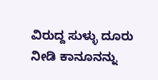ವಿರುದ್ದ ಸುಳ್ಳು ದೂರು ನೀಡಿ ಕಾನೂನನ್ನು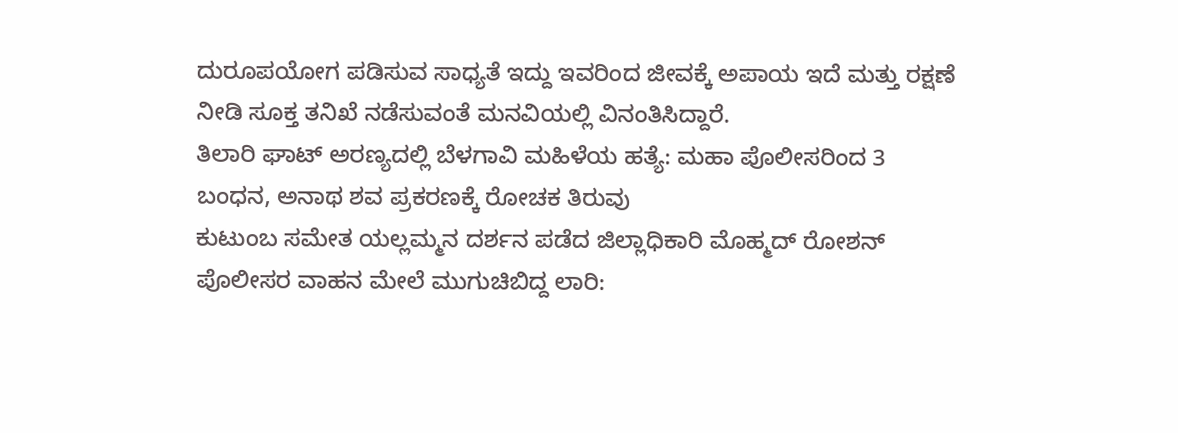ದುರೂಪಯೋಗ ಪಡಿಸುವ ಸಾಧ್ಯತೆ ಇದ್ದು ಇವರಿಂದ ಜೀವಕ್ಕೆ ಅಪಾಯ ಇದೆ ಮತ್ತು ರಕ್ಷಣೆ ನೀಡಿ ಸೂಕ್ತ ತನಿಖೆ ನಡೆಸುವಂತೆ ಮನವಿಯಲ್ಲಿ ವಿನಂತಿಸಿದ್ದಾರೆ.
ತಿಲಾರಿ ಘಾಟ್ ಅರಣ್ಯದಲ್ಲಿ ಬೆಳಗಾವಿ ಮಹಿಳೆಯ ಹತ್ಯೆ: ಮಹಾ ಪೊಲೀಸರಿಂದ 3 ಬಂಧನ, ಅನಾಥ ಶವ ಪ್ರಕರಣಕ್ಕೆ ರೋಚಕ ತಿರುವು
ಕುಟುಂಬ ಸಮೇತ ಯಲ್ಲಮ್ಮನ ದರ್ಶನ ಪಡೆದ ಜಿಲ್ಲಾಧಿಕಾರಿ ಮೊಹ್ಮದ್ ರೋಶನ್
ಪೊಲೀಸರ ವಾಹನ ಮೇಲೆ ಮುಗುಚಿಬಿದ್ದ ಲಾರಿ: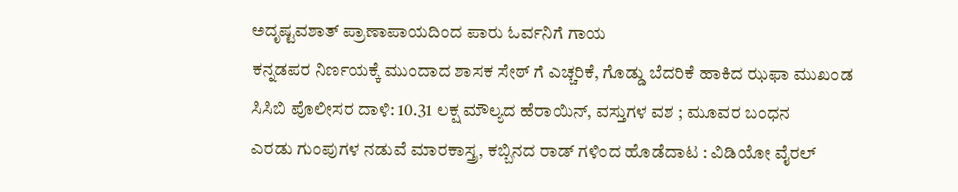ಅದೃಷ್ಟವಶಾತ್ ಪ್ರಾಣಾಪಾಯದಿಂದ ಪಾರು ಓರ್ವನಿಗೆ ಗಾಯ
ಕನ್ನಡಪರ ನಿರ್ಣಯಕ್ಕೆ ಮುಂದಾದ ಶಾಸಕ ಸೇಠ್ ಗೆ ಎಚ್ಚರಿಕೆ, ಗೊಡ್ಡು ಬೆದರಿಕೆ ಹಾಕಿದ ಝಫಾ ಮುಖಂಡ
ಸಿಸಿಬಿ ಪೊಲೀಸರ ದಾಳಿ: 10.31 ಲಕ್ಷ ಮೌಲ್ಯದ ಹೆರಾಯಿನ್, ವಸ್ತುಗಳ ವಶ ; ಮೂವರ ಬಂಧನ
ಎರಡು ಗುಂಪುಗಳ ನಡುವೆ ಮಾರಕಾಸ್ತ್ರ, ಕಬ್ಬಿನದ ರಾಡ್ ಗಳಿಂದ ಹೊಡೆದಾಟ : ವಿಡಿಯೋ ವೈರಲ್